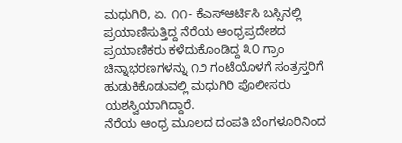ಮಧುಗಿರಿ, ಏ. ೧೧- ಕೆಎಸ್ಆರ್ಟಿಸಿ ಬಸ್ಸಿನಲ್ಲಿ ಪ್ರಯಾಣಿಸುತ್ತಿದ್ದ ನೆರೆಯ ಆಂಧ್ರಪ್ರದೇಶದ ಪ್ರಯಾಣಿಕರು ಕಳೆದುಕೊಂಡಿದ್ದ ೩೦ ಗ್ರಾಂ ಚಿನ್ನಾಭರಣಗಳನ್ನು ೧೨ ಗಂಟೆಯೊಳಗೆ ಸಂತ್ರಸ್ತರಿಗೆ ಹುಡುಕಿಕೊಡುವಲ್ಲಿ ಮಧುಗಿರಿ ಪೊಲೀಸರು ಯಶಸ್ವಿಯಾಗಿದ್ದಾರೆ.
ನೆರೆಯ ಆಂಧ್ರ ಮೂಲದ ದಂಪತಿ ಬೆಂಗಳೂರಿನಿಂದ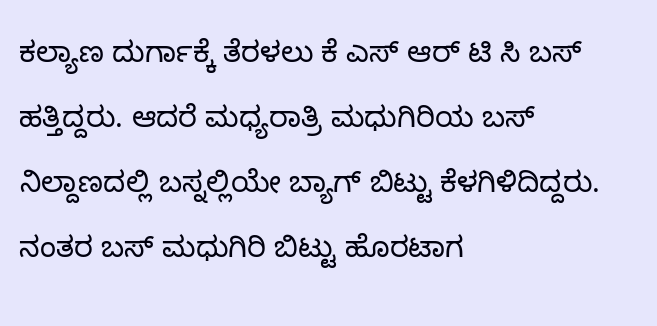ಕಲ್ಯಾಣ ದುರ್ಗಾಕ್ಕೆ ತೆರಳಲು ಕೆ ಎಸ್ ಆರ್ ಟಿ ಸಿ ಬಸ್ ಹತ್ತಿದ್ದರು. ಆದರೆ ಮಧ್ಯರಾತ್ರಿ ಮಧುಗಿರಿಯ ಬಸ್ ನಿಲ್ದಾಣದಲ್ಲಿ ಬಸ್ನಲ್ಲಿಯೇ ಬ್ಯಾಗ್ ಬಿಟ್ಟು ಕೆಳಗಿಳಿದಿದ್ದರು. ನಂತರ ಬಸ್ ಮಧುಗಿರಿ ಬಿಟ್ಟು ಹೊರಟಾಗ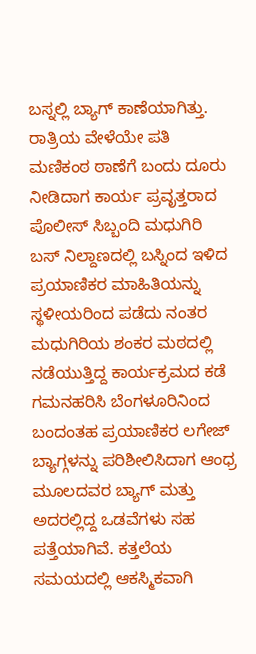ಬಸ್ನಲ್ಲಿ ಬ್ಯಾಗ್ ಕಾಣೆಯಾಗಿತ್ತು. ರಾತ್ರಿಯ ವೇಳೆಯೇ ಪತಿ ಮಣಿಕಂಠ ಠಾಣೆಗೆ ಬಂದು ದೂರು ನೀಡಿದಾಗ ಕಾರ್ಯ ಪ್ರವೃತ್ತರಾದ ಪೊಲೀಸ್ ಸಿಬ್ಬಂದಿ ಮಧುಗಿರಿ ಬಸ್ ನಿಲ್ದಾಣದಲ್ಲಿ ಬಸ್ನಿಂದ ಇಳಿದ ಪ್ರಯಾಣಿಕರ ಮಾಹಿತಿಯನ್ನು ಸ್ಥಳೀಯರಿಂದ ಪಡೆದು ನಂತರ ಮಧುಗಿರಿಯ ಶಂಕರ ಮಠದಲ್ಲಿ ನಡೆಯುತ್ತಿದ್ದ ಕಾರ್ಯಕ್ರಮದ ಕಡೆ ಗಮನಹರಿಸಿ ಬೆಂಗಳೂರಿನಿಂದ ಬಂದಂತಹ ಪ್ರಯಾಣಿಕರ ಲಗೇಜ್ ಬ್ಯಾಗ್ಗಳನ್ನು ಪರಿಶೀಲಿಸಿದಾಗ ಆಂಧ್ರ ಮೂಲದವರ ಬ್ಯಾಗ್ ಮತ್ತು ಅದರಲ್ಲಿದ್ದ ಒಡವೆಗಳು ಸಹ ಪತ್ತೆಯಾಗಿವೆ. ಕತ್ತಲೆಯ ಸಮಯದಲ್ಲಿ ಆಕಸ್ಮಿಕವಾಗಿ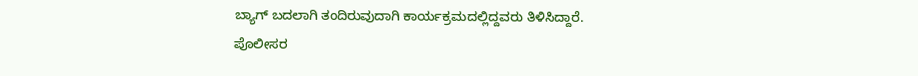ಬ್ಯಾಗ್ ಬದಲಾಗಿ ತಂದಿರುವುದಾಗಿ ಕಾರ್ಯಕ್ರಮದಲ್ಲಿದ್ದವರು ತಿಳಿಸಿದ್ದಾರೆ.
ಪೊಲೀಸರ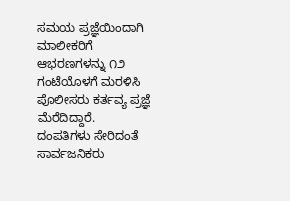ಸಮಯ ಪ್ರಜ್ಞೆಯಿಂದಾಗಿ ಮಾಲೀಕರಿಗೆ ಆಭರಣಗಳನ್ನು ೧೨ ಗಂಟೆಯೊಳಗೆ ಮರಳಿಸಿ ಪೊಲೀಸರು ಕರ್ತವ್ಯ ಪ್ರಜ್ಞೆ ಮೆರೆದಿದ್ದಾರೆ.
ದಂಪತಿಗಳು ಸೇರಿದಂತೆ ಸಾರ್ವಜನಿಕರು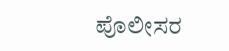ಪೊಲೀಸರ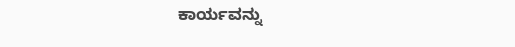ಕಾರ್ಯವನ್ನು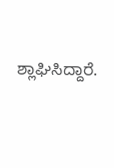ಶ್ಲಾಘಿಸಿದ್ದಾರೆ.